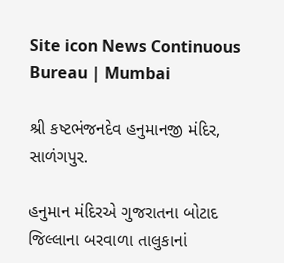Site icon News Continuous Bureau | Mumbai

શ્રી કષ્ટભંજનદેવ હનુમાનજી મંદિર, સાળંગપુર.

હનુમાન મંદિરએ ગુજરાતના બોટાદ જિલ્લાના બરવાળા તાલુકાનાં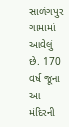સાળંગપુર ગામામાં આવેલું છે. 170 વર્ષ જૂના આ મંદિરની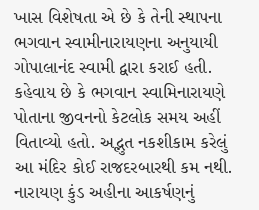ખાસ વિશેષતા એ છે કે તેની સ્થાપના ભગવાન સ્વામીનારાયણના અનુયાયી ગોપાલાનંદ સ્વામી દ્વારા કરાઈ હતી. કહેવાય છે કે ભગવાન સ્વામિનારાયણે પોતાના જીવનનો કેટલોક સમય અહીં વિતાવ્યો હતો. અદ્ભુત નકશીકામ કરેલું આ મંદિર કોઈ રાજદરબારથી કમ નથી. નારાયણ કુંડ અહીના આકર્ષણનું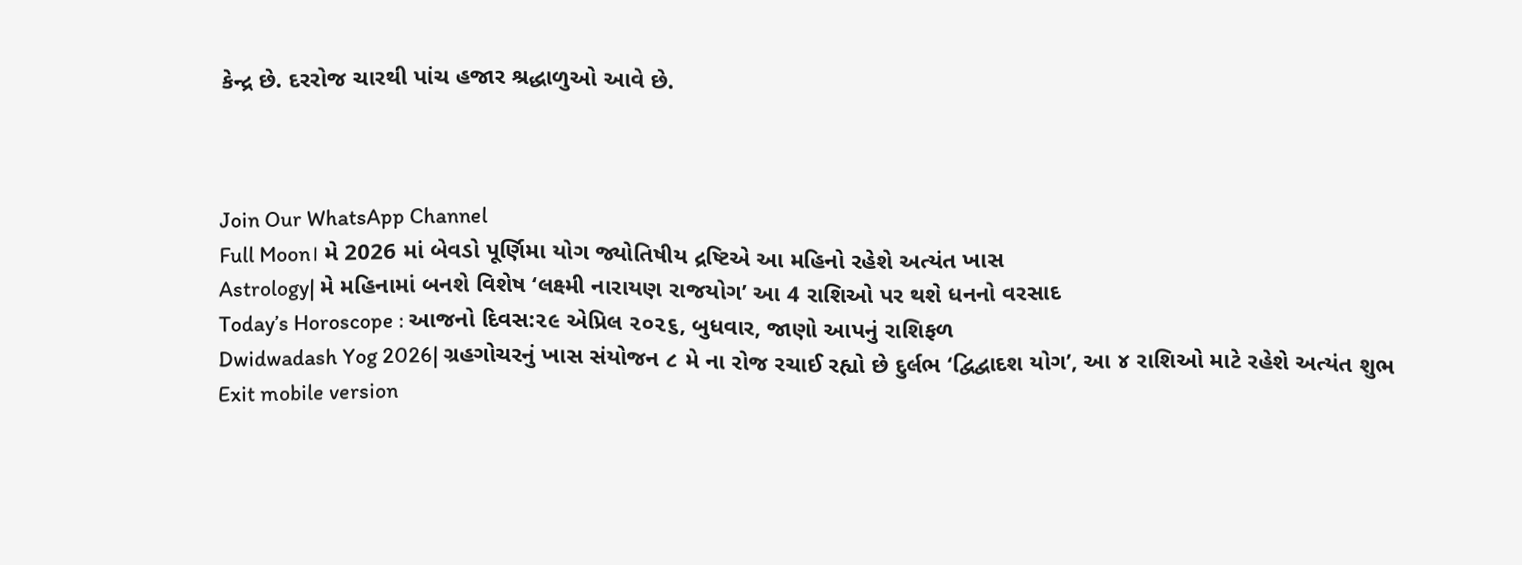કેન્દ્ર છે. દરરોજ ચારથી પાંચ હજાર શ્રદ્ધાળુઓ આવે છે.



Join Our WhatsApp Channel
Full Moon। મે 2026 માં બેવડો પૂર્ણિમા યોગ જ્યોતિષીય દ્રષ્ટિએ આ મહિનો રહેશે અત્યંત ખાસ
Astrology| મે મહિનામાં બનશે વિશેષ ‘લક્ષ્મી નારાયણ રાજયોગ’ આ 4 રાશિઓ પર થશે ધનનો વરસાદ
Today’s Horoscope : આજનો દિવસ:૨૯ એપ્રિલ ૨૦૨૬, બુધવાર, જાણો આપનું રાશિફળ
Dwidwadash Yog 2026| ગ્રહગોચરનું ખાસ સંયોજન ૮ મે ના રોજ રચાઈ રહ્યો છે દુર્લભ ‘દ્વિદ્વાદશ યોગ’, આ ૪ રાશિઓ માટે રહેશે અત્યંત શુભ
Exit mobile version